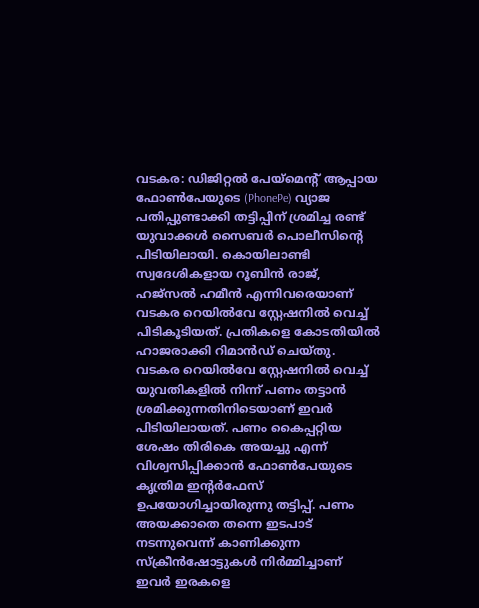വടകര: ഡിജിറ്റൽ പേയ്മെന്റ് ആപ്പായ ഫോൺപേയുടെ (PhonePe) വ്യാജ പതിപ്പുണ്ടാക്കി തട്ടിപ്പിന് ശ്രമിച്ച രണ്ട് യുവാക്കൾ സൈബർ പൊലീസിന്റെ പിടിയിലായി. കൊയിലാണ്ടി സ്വദേശികളായ റൂബിൻ രാജ്, ഹജ്സൽ ഹമീൻ എന്നിവരെയാണ് വടകര റെയിൽവേ സ്റ്റേഷനിൽ വെച്ച് പിടികൂടിയത്. പ്രതികളെ കോടതിയിൽ ഹാജരാക്കി റിമാൻഡ് ചെയ്തു.
വടകര റെയിൽവേ സ്റ്റേഷനിൽ വെച്ച് യുവതികളിൽ നിന്ന് പണം തട്ടാൻ ശ്രമിക്കുന്നതിനിടെയാണ് ഇവർ പിടിയിലായത്. പണം കൈപ്പറ്റിയ ശേഷം തിരികെ അയച്ചു എന്ന് വിശ്വസിപ്പിക്കാൻ ഫോൺപേയുടെ കൃത്രിമ ഇന്റർഫേസ് ഉപയോഗിച്ചായിരുന്നു തട്ടിപ്പ്. പണം അയക്കാതെ തന്നെ ഇടപാട് നടന്നുവെന്ന് കാണിക്കുന്ന സ്ക്രീൻഷോട്ടുകൾ നിർമ്മിച്ചാണ് ഇവർ ഇരകളെ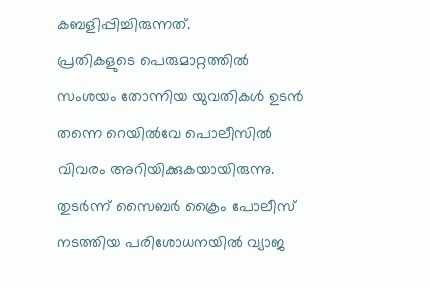കബളിപ്പിച്ചിരുന്നത്.
പ്രതികളുടെ പെരുമാറ്റത്തിൽ സംശയം തോന്നിയ യുവതികൾ ഉടൻ തന്നെ റെയിൽവേ പൊലീസിൽ വിവരം അറിയിക്കുകയായിരുന്നു. തുടർന്ന് സൈബർ ക്രൈം പോലീസ് നടത്തിയ പരിശോധനയിൽ വ്യാജ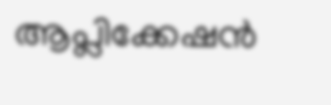ആപ്ലിക്കേഷൻ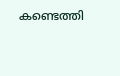കണ്ടെത്തി